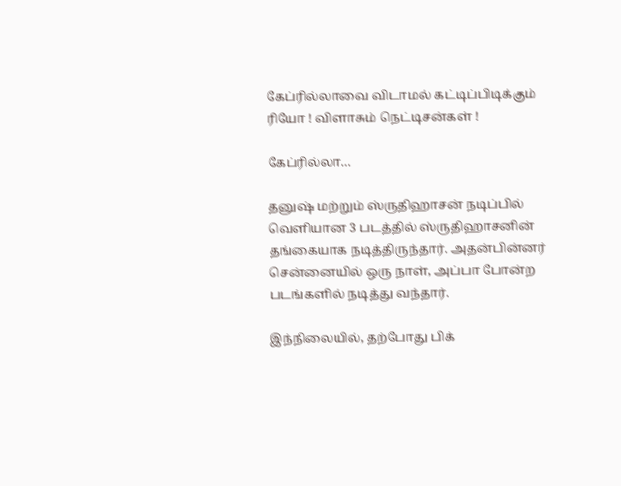கேப்ரில்லாவை விடாமல் கட்டிப்பிடிக்கும் ரியோ ! விளாசும் நெட்டிசன்கள் !

கேப்ரில்லா…

தனுஷ் மற்றும் ஸ்ருதிஹாசன் நடிப்பில் வெளியான 3 படத்தில் ஸ்ருதிஹாசனின் தங்கையாக நடித்திருந்தார். அதன்பின்னர் சென்னையில் ஒரு நாள், அப்பா போன்ற படங்களில் நடித்து வந்தார்.

இந்நிலையில், தற்போது பிக்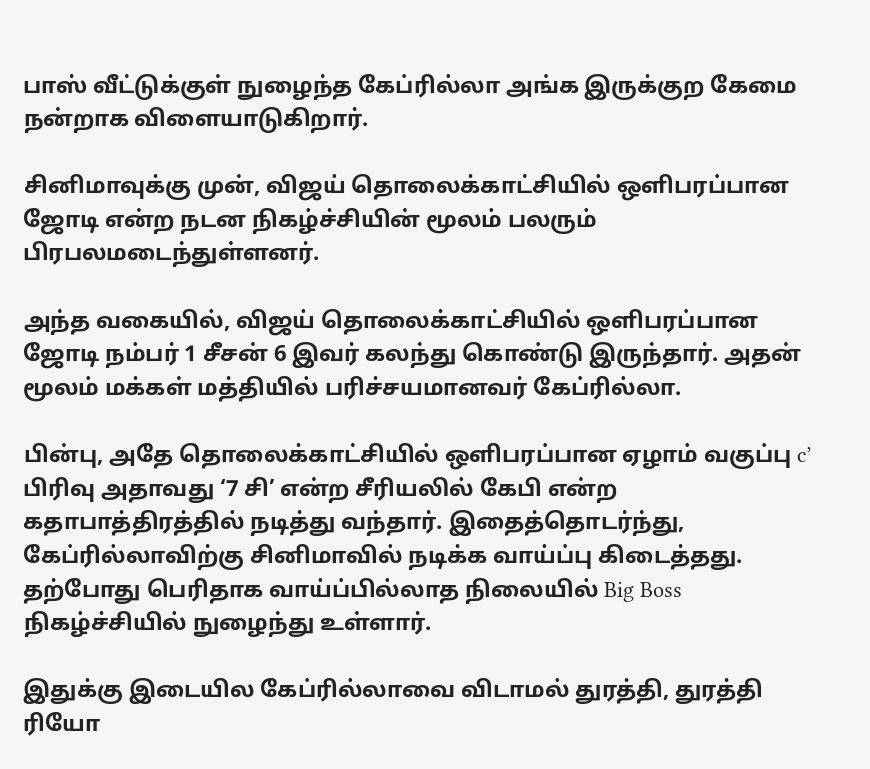பாஸ் வீட்டுக்குள் நுழைந்த கேப்ரில்லா அங்க இருக்குற கேமை நன்றாக விளையாடுகிறார்.

சினிமாவுக்கு முன், விஜய் தொலைக்காட்சியில் ஒளிபரப்பான ஜோடி என்ற நடன நிகழ்ச்சியின் மூலம் பலரும் பிரபலமடைந்துள்ளனர்.

அந்த வகையில், விஜய் தொலைக்காட்சியில் ஒளிபரப்பான ஜோடி நம்பர் 1 சீசன் 6 இவர் கலந்து கொண்டு இருந்தார். அதன் மூலம் மக்கள் மத்தியில் பரிச்சயமானவர் கேப்ரில்லா.

பின்பு, அதே தொலைக்காட்சியில் ஒளிபரப்பான ஏழாம் வகுப்பு c’ பிரிவு அதாவது ‘7 சி’ என்ற சீரியலில் கேபி என்ற கதாபாத்திரத்தில் நடித்து வந்தார். இதைத்தொடர்ந்து, கேப்ரில்லாவிற்கு சினிமாவில் நடிக்க வாய்ப்பு கிடைத்தது. தற்போது பெரிதாக வாய்ப்பில்லாத நிலையில் Big Boss நிகழ்ச்சியில் நுழைந்து உள்ளார்.

இதுக்கு இடையில கேப்ரில்லாவை விடாமல் துரத்தி, துரத்தி ரியோ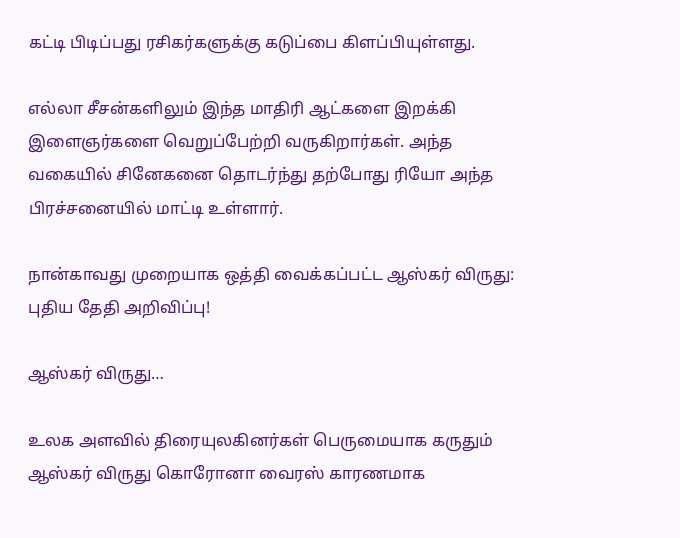கட்டி பிடிப்பது ரசிகர்களுக்கு கடுப்பை கிளப்பியுள்ளது.

எல்லா சீசன்களிலும் இந்த மாதிரி ஆட்களை இறக்கி இளைஞர்களை வெறுப்பேற்றி வருகிறார்கள். அந்த வகையில் சினேகனை தொடர்ந்து தற்போது ரியோ அந்த பிரச்சனையில் மாட்டி உள்ளார்.

நான்காவது முறையாக ஒத்தி வைக்கப்பட்ட ஆஸ்கர் விருது: புதிய தேதி அறிவிப்பு!

ஆஸ்கர் விருது…

உலக அளவில் திரையுலகினர்கள் பெருமையாக கருதும் ஆஸ்கர் விருது கொரோனா வைரஸ் காரணமாக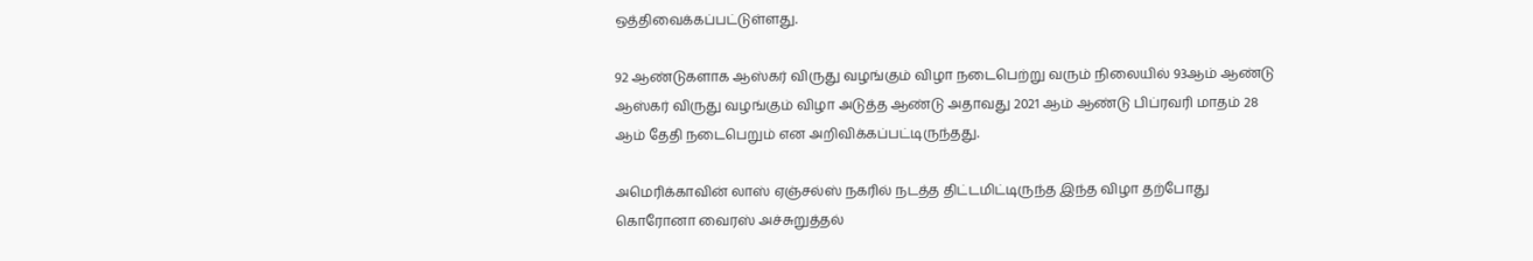ஒத்திவைக்கப்பட்டுள்ளது.

92 ஆண்டுகளாக ஆஸ்கர் விருது வழங்கும் விழா நடைபெற்று வரும் நிலையில் 93ஆம் ஆண்டு ஆஸ்கர் விருது வழங்கும் விழா அடுத்த ஆண்டு அதாவது 2021 ஆம் ஆண்டு பிப்ரவரி மாதம் 28 ஆம் தேதி நடைபெறும் என அறிவிக்கப்பட்டிருந்தது.

அமெரிக்காவின் லாஸ் ஏஞ்சல்ஸ் நகரில் நடத்த திட்டமிட்டிருந்த இந்த விழா தற்போது கொரோனா வைரஸ் அச்சுறுத்தல்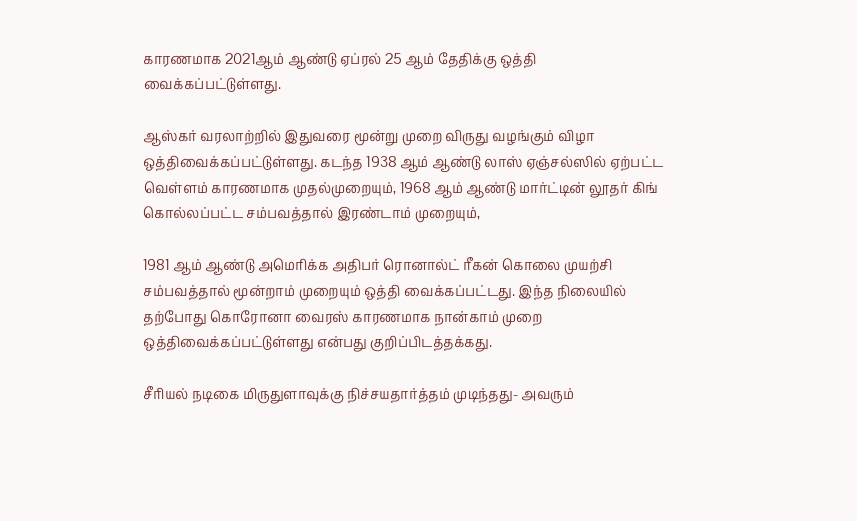காரணமாக 2021ஆம் ஆண்டு ஏப்ரல் 25 ஆம் தேதிக்கு ஒத்தி வைக்கப்பட்டுள்ளது.

ஆஸ்கர் வரலாற்றில் இதுவரை மூன்று முறை விருது வழங்கும் விழா ஒத்திவைக்கப்பட்டுள்ளது. கடந்த 1938 ஆம் ஆண்டு லாஸ் ஏஞ்சல்ஸில் ஏற்பட்ட வெள்ளம் காரணமாக முதல்முறையும், 1968 ஆம் ஆண்டு மார்ட்டின் லூதர் கிங் கொல்லப்பட்ட சம்பவத்தால் இரண்டாம் முறையும்,

1981 ஆம் ஆண்டு அமெரிக்க அதிபர் ரொனால்ட் ரீகன் கொலை முயற்சி சம்பவத்தால் மூன்றாம் முறையும் ஒத்தி வைக்கப்பட்டது. இந்த நிலையில் தற்போது கொரோனா வைரஸ் காரணமாக நான்காம் முறை ஒத்திவைக்கப்பட்டுள்ளது என்பது குறிப்பிடத்தக்கது.

சீரியல் நடிகை மிருதுளாவுக்கு நிச்சயதார்த்தம் முடிந்தது- அவரும்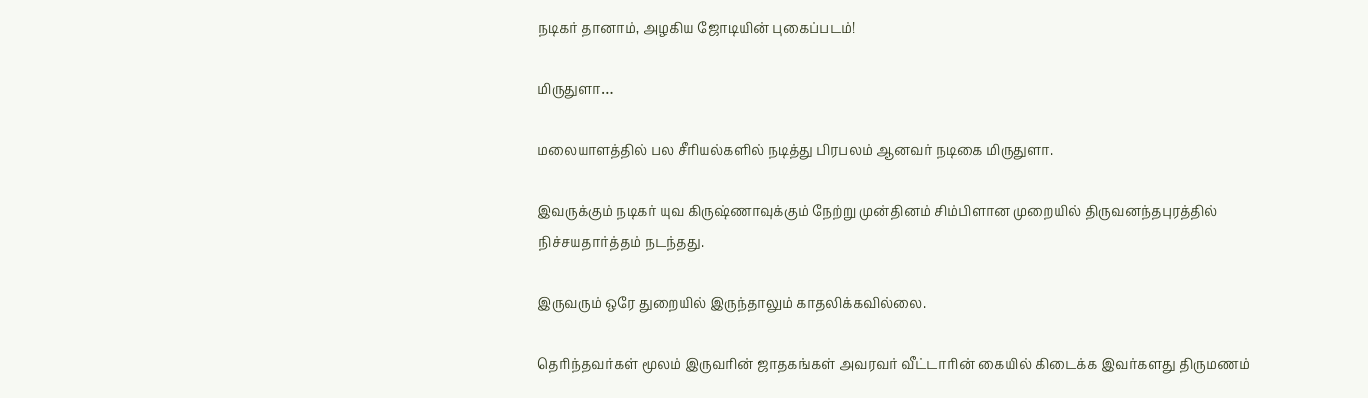நடிகர் தானாம், அழகிய ஜோடியின் புகைப்படம்!

மிருதுளா…

மலையாளத்தில் பல சீரியல்களில் நடித்து பிரபலம் ஆனவர் நடிகை மிருதுளா.

இவருக்கும் நடிகர் யுவ கிருஷ்ணாவுக்கும் நேற்று முன்தினம் சிம்பிளான முறையில் திருவனந்தபுரத்தில் நிச்சயதார்த்தம் நடந்தது.

இருவரும் ஒரே துறையில் இருந்தாலும் காதலிக்கவில்லை.

தெரிந்தவர்கள் மூலம் இருவரின் ஜாதகங்கள் அவரவர் வீட்டாரின் கையில் கிடைக்க இவர்களது திருமணம்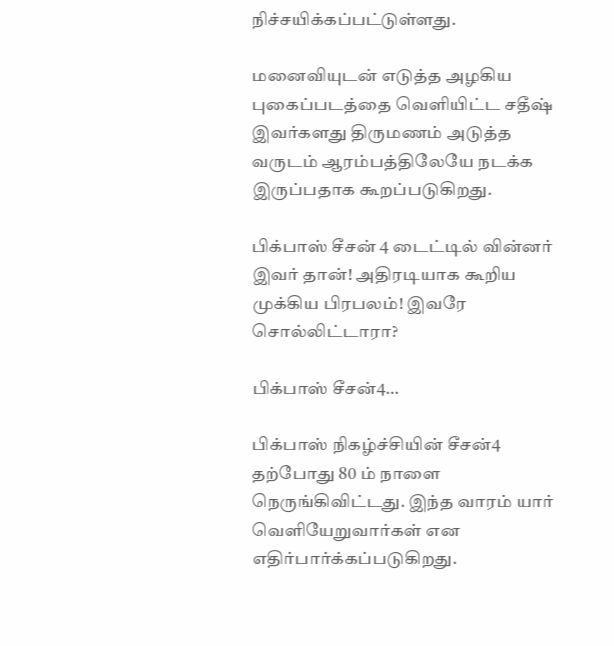நிச்சயிக்கப்பட்டுள்ளது.

மனைவியுடன் எடுத்த அழகிய புகைப்படத்தை வெளியிட்ட சதீஷ் இவர்களது திருமணம் அடுத்த வருடம் ஆரம்பத்திலேயே நடக்க இருப்பதாக கூறப்படுகிறது.

பிக்பாஸ் சீசன் 4 டைட்டில் வின்னர் இவர் தான்! அதிரடியாக கூறிய முக்கிய பிரபலம்! இவரே சொல்லிட்டாரா?

பிக்பாஸ் சீசன்4…

பிக்பாஸ் நிகழ்ச்சியின் சீசன்4 தற்போது 80 ம் நாளை நெருங்கிவிட்டது. இந்த வாரம் யார் வெளியேறுவார்கள் என எதிர்பார்க்கப்படுகிறது.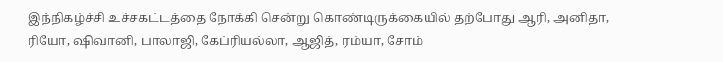இந்நிகழ்ச்சி உச்சகட்டத்தை நோக்கி சென்று கொண்டிருக்கையில் தற்போது ஆரி, அனிதா, ரியோ, ஷிவானி, பாலாஜி, கேப்ரியல்லா, ஆஜித், ரம்யா, சோம்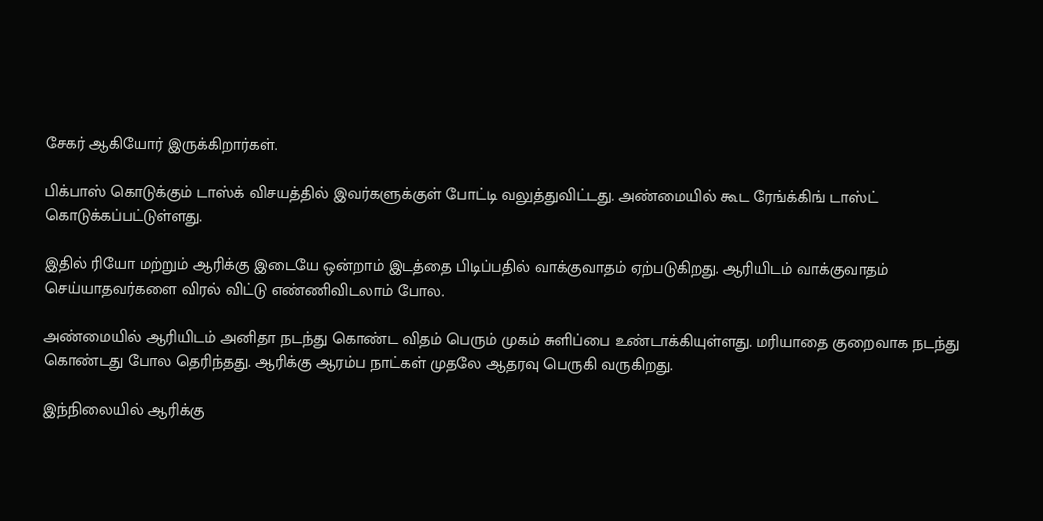சேகர் ஆகியோர் இருக்கிறார்கள்.

பிக்பாஸ் கொடுக்கும் டாஸ்க் விசயத்தில் இவர்களுக்குள் போட்டி வலுத்துவிட்டது. அண்மையில் கூட ரேங்க்கிங் டாஸ்ட் கொடுக்கப்பட்டுள்ளது.

இதில் ரியோ மற்றும் ஆரிக்கு இடையே ஒன்றாம் இடத்தை பிடிப்பதில் வாக்குவாதம் ஏற்படுகிறது. ஆரியிடம் வாக்குவாதம் செய்யாதவர்களை விரல் விட்டு எண்ணிவிடலாம் போல.

அண்மையில் ஆரியிடம் அனிதா நடந்து கொண்ட விதம் பெரும் முகம் சுளிப்பை உண்டாக்கியுள்ளது. மரியாதை குறைவாக நடந்து கொண்டது போல தெரிந்தது. ஆரிக்கு ஆரம்ப நாட்கள் முதலே ஆதரவு பெருகி வருகிறது.

இந்நிலையில் ஆரிக்கு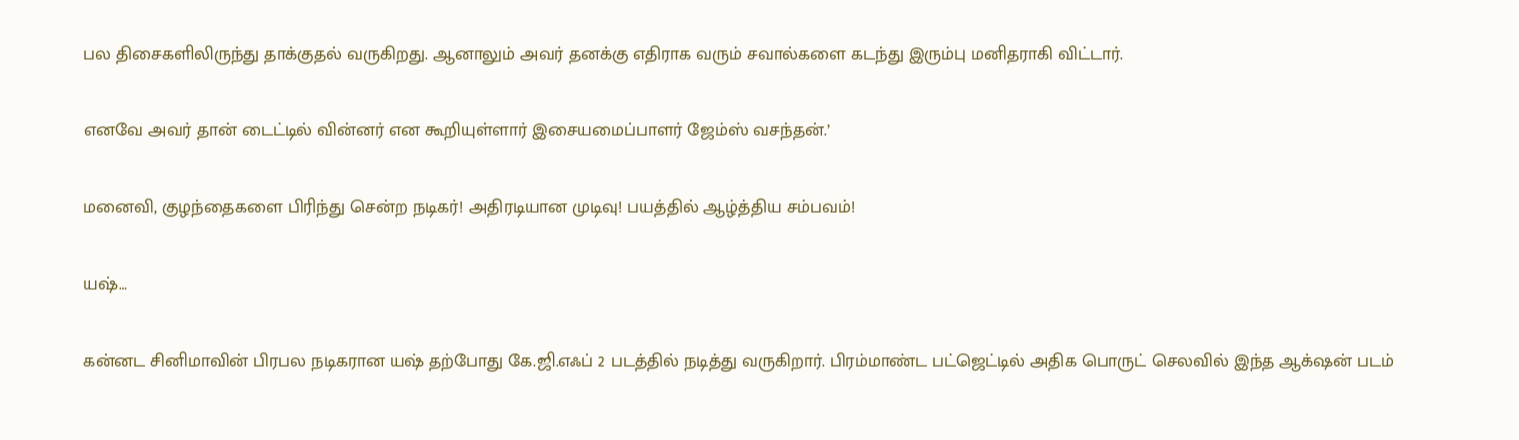பல திசைகளிலிருந்து தாக்குதல் வருகிறது. ஆனாலும் அவர் தனக்கு எதிராக வரும் சவால்களை கடந்து இரும்பு மனிதராகி விட்டார்.

எனவே அவர் தான் டைட்டில் வின்னர் என கூறியுள்ளார் இசையமைப்பாளர் ஜேம்ஸ் வசந்தன்.’

மனைவி, குழந்தைகளை பிரிந்து சென்ற நடிகர்! அதிரடியான முடிவு! பயத்தில் ஆழ்த்திய சம்பவம்!

யஷ்…

கன்னட சினிமாவின் பிரபல நடிகரான யஷ் தற்போது கே.ஜி.எஃப் 2 படத்தில் நடித்து வருகிறார். பிரம்மாண்ட பட்ஜெட்டில் அதிக பொருட் செலவில் இந்த ஆக்‌ஷன் படம்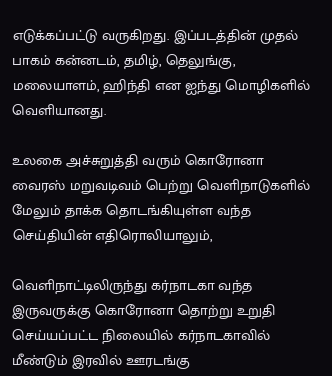எடுக்கப்பட்டு வருகிறது. இப்படத்தின் முதல் பாகம் கன்னடம், தமிழ், தெலுங்கு, மலையாளம், ஹிந்தி என ஐந்து மொழிகளில் வெளியானது.

உலகை அச்சுறுத்தி வரும் கொரோனா வைரஸ் மறுவடிவம் பெற்று வெளிநாடுகளில் மேலும் தாக்க தொடங்கியுள்ள வந்த செய்தியின் எதிரொலியாலும்,

வெளிநாட்டிலிருந்து கர்நாடகா வந்த இருவருக்கு கொரோனா தொற்று உறுதி செய்யப்பட்ட நிலையில் கர்நாடகாவில் மீண்டும் இரவில் ஊரடங்கு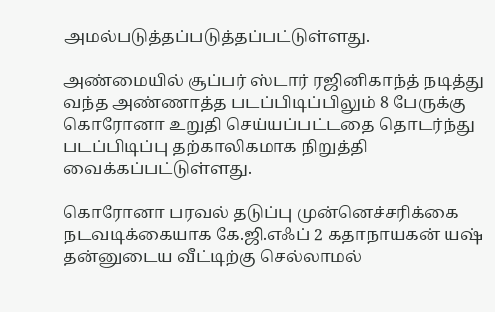அமல்படுத்தப்படுத்தப்பட்டுள்ளது.

அண்மையில் சூப்பர் ஸ்டார் ரஜினிகாந்த் நடித்து வந்த அண்ணாத்த படப்பிடிப்பிலும் 8 பேருக்கு கொரோனா உறுதி செய்யப்பட்டதை தொடர்ந்து படப்பிடிப்பு தற்காலிகமாக நிறுத்தி வைக்கப்பட்டுள்ளது.

கொரோனா பரவல் தடுப்பு முன்னெச்சரிக்கை நடவடிக்கையாக கே.ஜி.எஃப் 2 கதாநாயகன் யஷ் தன்னுடைய வீட்டிற்கு செல்லாமல்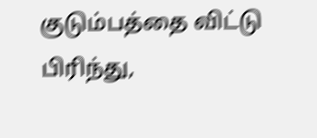குடும்பத்தை விட்டு பிரிந்து,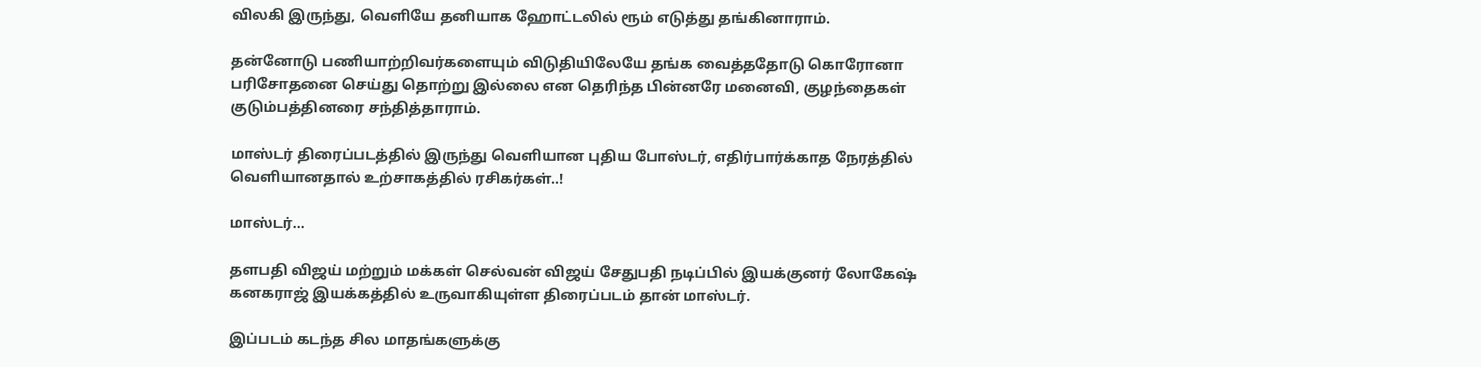விலகி இருந்து, வெளியே தனியாக ஹோட்டலில் ரூம் எடுத்து தங்கினாராம்.

தன்னோடு பணியாற்றிவர்களையும் விடுதியிலேயே தங்க வைத்ததோடு கொரோனா பரிசோதனை செய்து தொற்று இல்லை என தெரிந்த பின்னரே மனைவி, குழந்தைகள் குடும்பத்தினரை சந்தித்தாராம்.

மாஸ்டர் திரைப்படத்தில் இருந்து வெளியான புதிய போஸ்டர், எதிர்பார்க்காத நேரத்தில் வெளியானதால் உற்சாகத்தில் ரசிகர்கள்..!

மாஸ்டர்…

தளபதி விஜய் மற்றும் மக்கள் செல்வன் விஜய் சேதுபதி நடிப்பில் இயக்குனர் லோகேஷ் கனகராஜ் இயக்கத்தில் உருவாகியுள்ள திரைப்படம் தான் மாஸ்டர்.

இப்படம் கடந்த சில மாதங்களுக்கு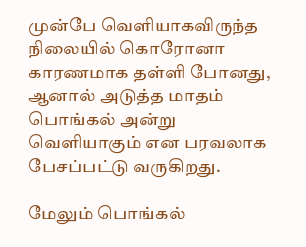முன்பே வெளியாகவிருந்த நிலையில் கொரோனா காரணமாக தள்ளி போனது, ஆனால் அடுத்த மாதம் பொங்கல் அன்று வெளியாகும் என பரவலாக பேசப்பட்டு வருகிறது.

மேலும் பொங்கல்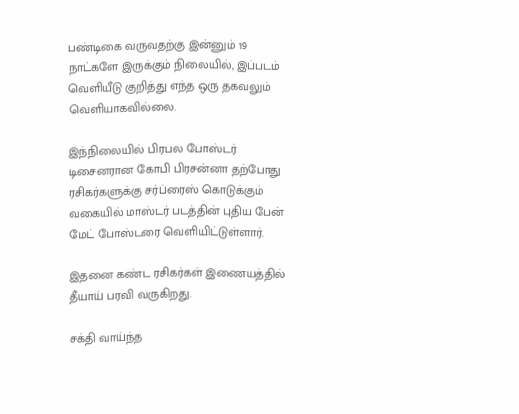பண்டிகை வருவதற்கு இன்னும் 19 நாட்களே இருக்கும் நிலையில், இப்படம் வெளியீடு குறித்து எந்த ஒரு தகவலும் வெளியாகவில்லை.

இந்நிலையில் பிரபல போஸ்டர் டிசைனரான கோபி பிரசன்னா தற்போது ரசிகர்களுக்கு சர்ப்ரைஸ் கொடுக்கும் வகையில் மாஸ்டர் படத்தின் புதிய பேன் மேட் போஸ்டரை வெளியிட்டுள்ளார்.

இதனை கண்ட ரசிகர்கள் இணையத்தில் தீயாய் பரவி வருகிறது.

சக்தி வாய்ந்த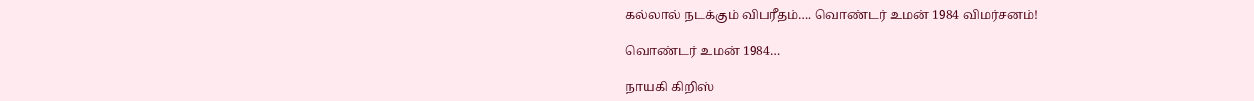கல்லால் நடக்கும் விபரீதம்…. வொண்டர் உமன் 1984 விமர்சனம்!

வொண்டர் உமன் 1984…

நாயகி கிறிஸ்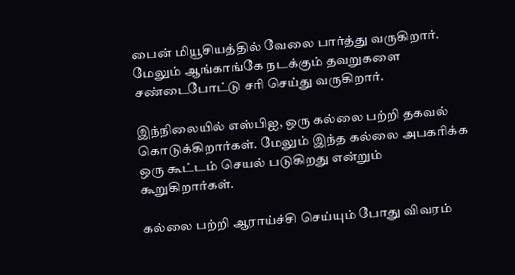பைன் மியூசியத்தில் வேலை பார்த்து வருகிறார். மேலும் ஆங்காங்கே நடக்கும் தவறுகளை சண்டைபோட்டு சரி செய்து வருகிறார்.

இந்நிலையில் எஸ்பிஐ, ஒரு கல்லை பற்றி தகவல் கொடுக்கிறார்கள். மேலும் இந்த கல்லை அபகரிக்க ஒரு கூட்டம் செயல் படுகிறது என்றும் கூறுகிறார்கள்.

கல்லை பற்றி ஆராய்ச்சி செய்யும் போது விவரம்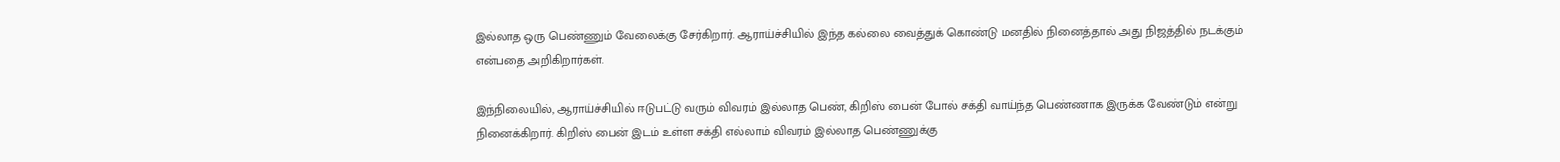இல்லாத ஒரு பெண்ணும் வேலைக்கு சேர்கிறார். ஆராய்ச்சியில் இந்த கல்லை வைத்துக் கொண்டு மனதில் நினைத்தால் அது நிஜத்தில் நடக்கும் என்பதை அறிகிறார்கள்.

இந்நிலையில், ஆராய்ச்சியில் ஈடுபட்டு வரும் விவரம் இல்லாத பெண், கிறிஸ் பைன் போல் சக்தி வாய்ந்த பெண்ணாக இருக்க வேண்டும் என்று நினைக்கிறார். கிறிஸ் பைன் இடம் உள்ள சக்தி எல்லாம் விவரம் இல்லாத பெண்ணுக்கு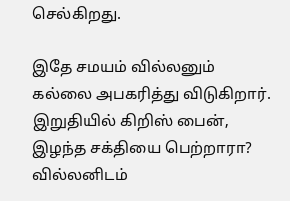செல்கிறது.

இதே சமயம் வில்லனும் கல்லை அபகரித்து விடுகிறார். இறுதியில் கிறிஸ் பைன், இழந்த சக்தியை பெற்றாரா? வில்லனிடம்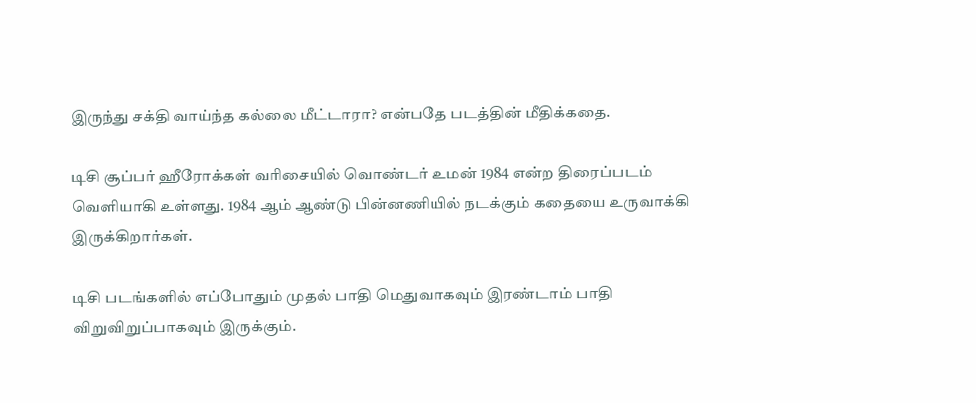இருந்து சக்தி வாய்ந்த கல்லை மீட்டாரா? என்பதே படத்தின் மீதிக்கதை.

டிசி சூப்பர் ஹீரோக்கள் வரிசையில் வொண்டர் உமன் 1984 என்ற திரைப்படம் வெளியாகி உள்ளது. 1984 ஆம் ஆண்டு பின்னணியில் நடக்கும் கதையை உருவாக்கி இருக்கிறார்கள்.

டிசி படங்களில் எப்போதும் முதல் பாதி மெதுவாகவும் இரண்டாம் பாதி விறுவிறுப்பாகவும் இருக்கும்.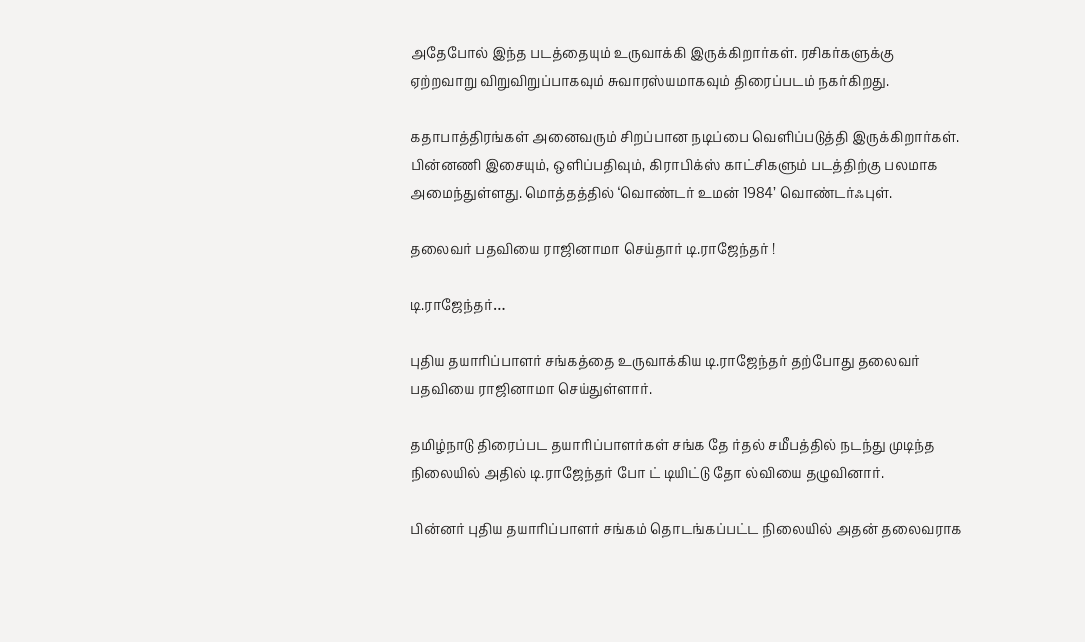அதேபோல் இந்த படத்தையும் உருவாக்கி இருக்கிறார்கள். ரசிகர்களுக்கு ஏற்றவாறு விறுவிறுப்பாகவும் சுவாரஸ்யமாகவும் திரைப்படம் நகர்கிறது.

கதாபாத்திரங்கள் அனைவரும் சிறப்பான நடிப்பை வெளிப்படுத்தி இருக்கிறார்கள். பின்னணி இசையும், ஒளிப்பதிவும், கிராபிக்ஸ் காட்சிகளும் படத்திற்கு பலமாக அமைந்துள்ளது. மொத்தத்தில் ‘வொண்டர் உமன் 1984’ வொண்டர்ஃபுள்.

தலைவர் பதவியை ராஜினாமா செய்தார் டி.ராஜேந்தர் !

டி.ராஜேந்தர்…

புதிய தயாரிப்பாளர் சங்கத்தை உருவாக்கிய டி.ராஜேந்தர் தற்போது தலைவர் பதவியை ராஜினாமா செய்துள்ளார்.

தமிழ்நாடு திரைப்பட தயாரிப்பாளர்கள் சங்க தே ர்தல் சமீபத்தில் நடந்து முடிந்த நிலையில் அதில் டி.ராஜேந்தர் போ ட் டியிட்டு தோ ல்வியை தழுவினார்.

பின்னர் புதிய தயாரிப்பாளர் சங்கம் தொடங்கப்பட்ட நிலையில் அதன் தலைவராக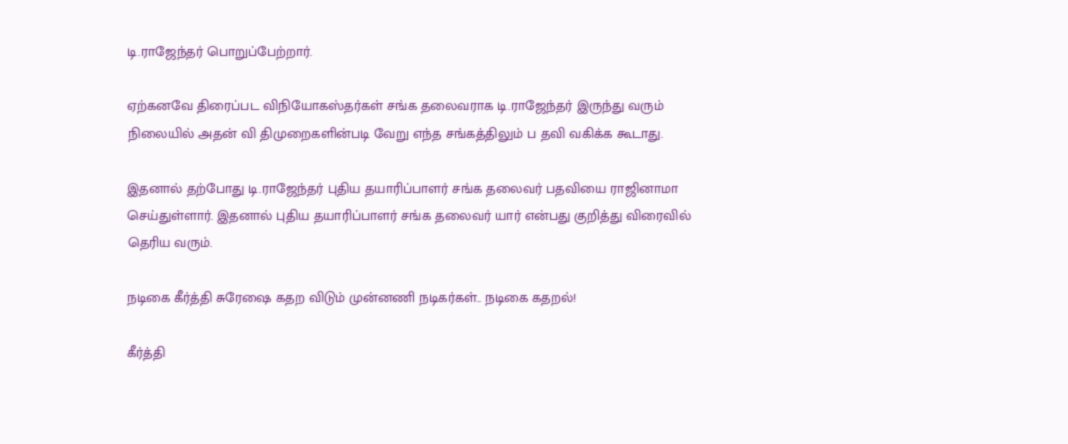டி.ராஜேந்தர் பொறுப்பேற்றார்.

ஏற்கனவே திரைப்பட விநியோகஸ்தர்கள் சங்க தலைவராக டி.ராஜேந்தர் இருந்து வரும் நிலையில் அதன் வி திமுறைகளின்படி வேறு எந்த சங்கத்திலும் ப தவி வகிக்க கூடாது.

இதனால் தற்போது டி.ராஜேந்தர் புதிய தயாரிப்பாளர் சங்க தலைவர் பதவியை ராஜினாமா செய்துள்ளார். இதனால் புதிய தயாரிப்பாளர் சங்க தலைவர் யார் என்பது குறித்து விரைவில் தெரிய வரும்.

நடிகை கீர்த்தி சுரேஷை கதற விடும் முன்னணி நடிகர்கள்.. நடிகை கதறல்!

கீர்த்தி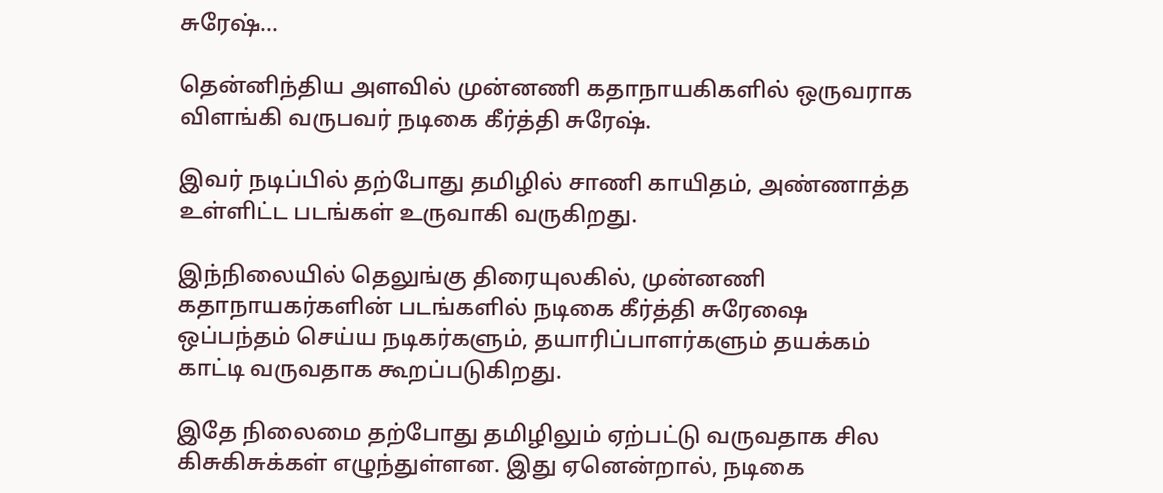சுரேஷ்…

தென்னிந்திய அளவில் முன்னணி கதாநாயகிகளில் ஒருவராக விளங்கி வருபவர் நடிகை கீர்த்தி சுரேஷ்.

இவர் நடிப்பில் தற்போது தமிழில் சாணி காயிதம், அண்ணாத்த உள்ளிட்ட படங்கள் உருவாகி வருகிறது.

இந்நிலையில் தெலுங்கு திரையுலகில், முன்னணி கதாநாயகர்களின் படங்களில் நடிகை கீர்த்தி சுரேஷை ஒப்பந்தம் செய்ய நடிகர்களும், தயாரிப்பாளர்களும் தயக்கம் காட்டி வருவதாக கூறப்படுகிறது.

இதே நிலைமை தற்போது தமிழிலும் ஏற்பட்டு வருவதாக சில கிசுகிசுக்கள் எழுந்துள்ளன. இது ஏனென்றால், நடிகை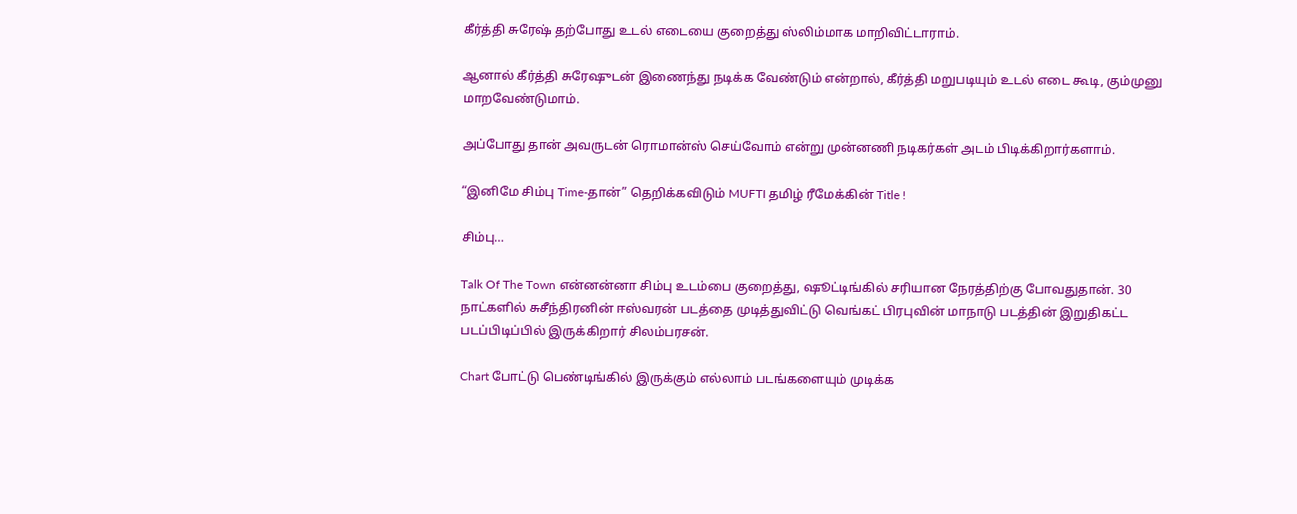கீர்த்தி சுரேஷ் தற்போது உடல் எடையை குறைத்து ஸ்லிம்மாக மாறிவிட்டாராம்.

ஆனால் கீர்த்தி சுரேஷுடன் இணைந்து நடிக்க வேண்டும் என்றால், கீர்த்தி மறுபடியும் உடல் எடை கூடி, கும்முனு மாறவேண்டுமாம்.

அப்போது தான் அவருடன் ரொமான்ஸ் செய்வோம் என்று முன்னணி நடிகர்கள் அடம் பிடிக்கிறார்களாம்.

“இனிமே சிம்பு Time-தான்” தெறிக்கவிடும் MUFTI தமிழ் ரீமேக்கின் Title !

சிம்பு…

Talk Of The Town என்னன்னா சிம்பு உடம்பை குறைத்து, ஷூட்டிங்கில் சரியான நேரத்திற்கு போவதுதான். 30 நாட்களில் சுசீந்திரனின் ஈஸ்வரன் படத்தை முடித்துவிட்டு வெங்கட் பிரபுவின் மாநாடு படத்தின் இறுதிகட்ட படப்பிடிப்பில் இருக்கிறார் சிலம்பரசன்.

Chart போட்டு பெண்டிங்கில் இருக்கும் எல்லாம் படங்களையும் முடிக்க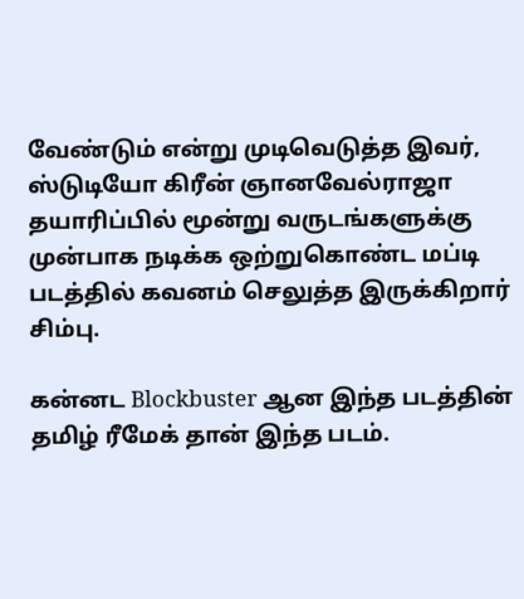வேண்டும் என்று முடிவெடுத்த இவர், ஸ்டுடியோ கிரீன் ஞானவேல்ராஜா தயாரிப்பில் மூன்று வருடங்களுக்கு முன்பாக நடிக்க ஒற்றுகொண்ட மப்டி படத்தில் கவனம் செலுத்த இருக்கிறார் சிம்பு.

கன்னட Blockbuster ஆன இந்த படத்தின் தமிழ் ரீமேக் தான் இந்த படம்.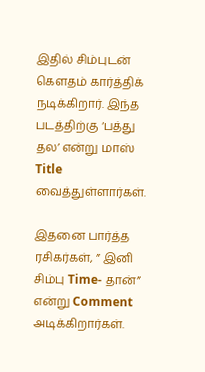இதில் சிம்புடன் கௌதம் கார்த்திக் நடிக்கிறார். இந்த படத்திற்கு ‘பத்து தல’ என்று மாஸ் Title வைத்துள்ளார்கள்.

இதனை பார்த்த ரசிகர்கள், ” இனி சிம்பு Time- தான்” என்று Comment அடிக்கிறார்கள்.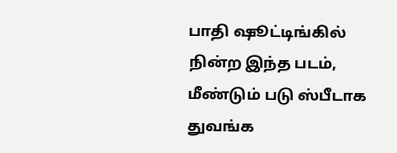பாதி ஷூட்டிங்கில் நின்ற இந்த படம், மீண்டும் படு ஸ்பீடாக துவங்க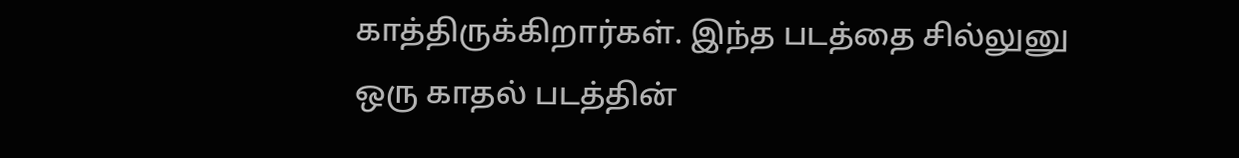காத்திருக்கிறார்கள். இந்த படத்தை சில்லுனு ஒரு காதல் படத்தின்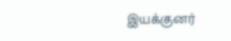இயக்குனர்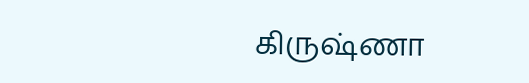கிருஷ்ணா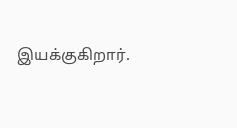இயக்குகிறார்.